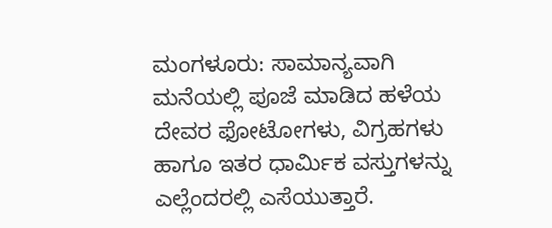ಮಂಗಳೂರು: ಸಾಮಾನ್ಯವಾಗಿ ಮನೆಯಲ್ಲಿ ಪೂಜೆ ಮಾಡಿದ ಹಳೆಯ ದೇವರ ಫೋಟೋಗಳು, ವಿಗ್ರಹಗಳು ಹಾಗೂ ಇತರ ಧಾರ್ಮಿಕ ವಸ್ತುಗಳನ್ನು ಎಲ್ಲೆಂದರಲ್ಲಿ ಎಸೆಯುತ್ತಾರೆ.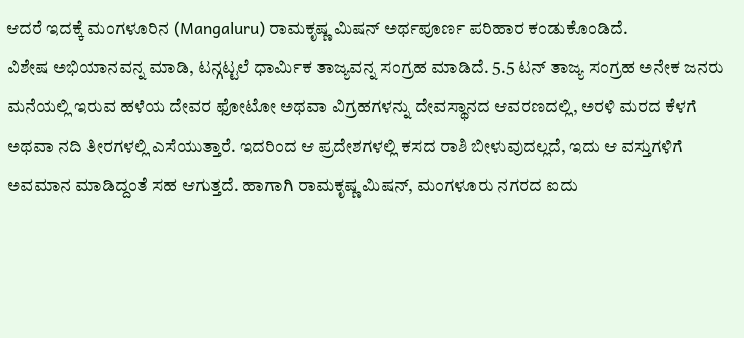ಆದರೆ ಇದಕ್ಕೆ ಮಂಗಳೂರಿನ (Mangaluru) ರಾಮಕೃಷ್ಣ ಮಿಷನ್ ಅರ್ಥಪೂರ್ಣ ಪರಿಹಾರ ಕಂಡುಕೊಂಡಿದೆ.
ವಿಶೇಷ ಅಭಿಯಾನವನ್ನ ಮಾಡಿ, ಟನ್ಗಟ್ಟಲೆ ಧಾರ್ಮಿಕ ತಾಜ್ಯವನ್ನ ಸಂಗ್ರಹ ಮಾಡಿದೆ. 5.5 ಟನ್ ತಾಜ್ಯ ಸಂಗ್ರಹ ಅನೇಕ ಜನರು ಮನೆಯಲ್ಲಿ ಇರುವ ಹಳೆಯ ದೇವರ ಫೋಟೋ ಅಥವಾ ವಿಗ್ರಹಗಳನ್ನು ದೇವಸ್ಥಾನದ ಆವರಣದಲ್ಲಿ, ಅರಳಿ ಮರದ ಕೆಳಗೆ ಅಥವಾ ನದಿ ತೀರಗಳಲ್ಲಿ ಎಸೆಯುತ್ತಾರೆ. ಇದರಿಂದ ಆ ಪ್ರದೇಶಗಳಲ್ಲಿ ಕಸದ ರಾಶಿ ಬೀಳುವುದಲ್ಲದೆ, ಇದು ಆ ವಸ್ತುಗಳಿಗೆ ಅವಮಾನ ಮಾಡಿದ್ದಂತೆ ಸಹ ಆಗುತ್ತದೆ. ಹಾಗಾಗಿ ರಾಮಕೃಷ್ಣ ಮಿಷನ್, ಮಂಗಳೂರು ನಗರದ ಐದು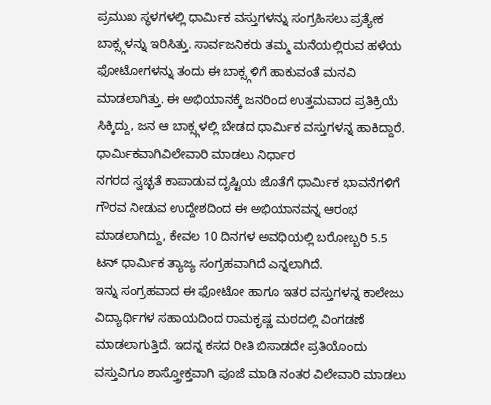ಪ್ರಮುಖ ಸ್ಥಳಗಳಲ್ಲಿ ಧಾರ್ಮಿಕ ವಸ್ತುಗಳನ್ನು ಸಂಗ್ರಹಿಸಲು ಪ್ರತ್ಯೇಕ ಬಾಕ್ಸ್ಗಳನ್ನು ಇರಿಸಿತ್ತು. ಸಾರ್ವಜನಿಕರು ತಮ್ಮ ಮನೆಯಲ್ಲಿರುವ ಹಳೆಯ ಫೋಟೋಗಳನ್ನು ತಂದು ಈ ಬಾಕ್ಸ್ಗಳಿಗೆ ಹಾಕುವಂತೆ ಮನವಿ ಮಾಡಲಾಗಿತ್ತು. ಈ ಅಭಿಯಾನಕ್ಕೆ ಜನರಿಂದ ಉತ್ತಮವಾದ ಪ್ರತಿಕ್ರಿಯೆ ಸಿಕ್ಕಿದ್ದು, ಜನ ಆ ಬಾಕ್ಸ್ಗಳಲ್ಲಿ ಬೇಡದ ಧಾರ್ಮಿಕ ವಸ್ತುಗಳನ್ನ ಹಾಕಿದ್ದಾರೆ. ಧಾರ್ಮಿಕವಾಗಿವಿಲೇವಾರಿ ಮಾಡಲು ನಿರ್ಧಾರ
ನಗರದ ಸ್ವಚ್ಛತೆ ಕಾಪಾಡುವ ದೃಷ್ಟಿಯ ಜೊತೆಗೆ ಧಾರ್ಮಿಕ ಭಾವನೆಗಳಿಗೆ ಗೌರವ ನೀಡುವ ಉದ್ದೇಶದಿಂದ ಈ ಅಭಿಯಾನವನ್ನ ಆರಂಭ ಮಾಡಲಾಗಿದ್ದು, ಕೇವಲ 10 ದಿನಗಳ ಅವಧಿಯಲ್ಲಿ ಬರೋಬ್ಬರಿ 5.5 ಟನ್ ಧಾರ್ಮಿಕ ತ್ಯಾಜ್ಯ ಸಂಗ್ರಹವಾಗಿದೆ ಎನ್ನಲಾಗಿದೆ.
ಇನ್ನು ಸಂಗ್ರಹವಾದ ಈ ಫೋಟೋ ಹಾಗೂ ಇತರ ವಸ್ತುಗಳನ್ನ ಕಾಲೇಜು ವಿದ್ಯಾರ್ಥಿಗಳ ಸಹಾಯದಿಂದ ರಾಮಕೃಷ್ಣ ಮಠದಲ್ಲಿ ವಿಂಗಡಣೆ ಮಾಡಲಾಗುತ್ತಿದೆ. ಇದನ್ನ ಕಸದ ರೀತಿ ಬಿಸಾಡದೇ ಪ್ರತಿಯೊಂದು ವಸ್ತುವಿಗೂ ಶಾಸ್ತ್ರೋಕ್ತವಾಗಿ ಪೂಜೆ ಮಾಡಿ ನಂತರ ವಿಲೇವಾರಿ ಮಾಡಲು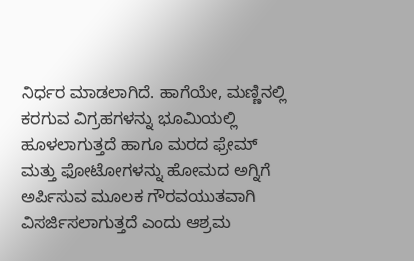ನಿರ್ಧರ ಮಾಡಲಾಗಿದೆ. ಹಾಗೆಯೇ, ಮಣ್ಣಿನಲ್ಲಿ ಕರಗುವ ವಿಗ್ರಹಗಳನ್ನು ಭೂಮಿಯಲ್ಲಿ ಹೂಳಲಾಗುತ್ತದೆ ಹಾಗೂ ಮರದ ಫ್ರೇಮ್ ಮತ್ತು ಫೋಟೋಗಳನ್ನು ಹೋಮದ ಅಗ್ನಿಗೆ ಅರ್ಪಿಸುವ ಮೂಲಕ ಗೌರವಯುತವಾಗಿ ವಿಸರ್ಜಿಸಲಾಗುತ್ತದೆ ಎಂದು ಆಶ್ರಮ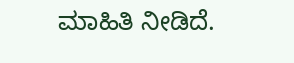ಮಾಹಿತಿ ನೀಡಿದೆ.